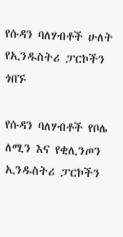የሱዳን ባለሃብቶች ሁለት የኢንዱስትሪ ፓርኮችን ጎበኙ

የሱዳን ባለሃብቶች የቦሌ ለሚን እና የቂሊንጦን ኢንዱስትሪ ፓርኮችን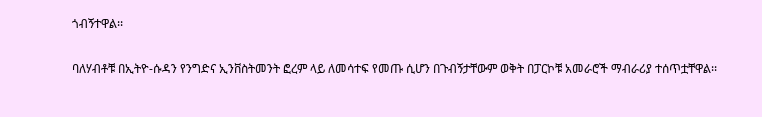ጎብኝተዋል፡፡

ባለሃብቶቹ በኢትዮ-ሱዳን የንግድና ኢንቨስትመንት ፎረም ላይ ለመሳተፍ የመጡ ሲሆን በጉብኝታቸውም ወቅት በፓርኮቹ አመራሮች ማብራሪያ ተሰጥቷቸዋል፡፡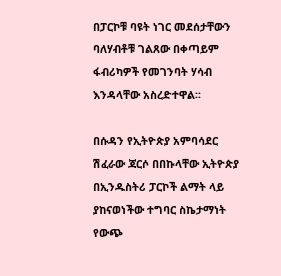በፓርኮቹ ባዩት ነገር መደሰታቸውን ባለሃብቶቹ ገልጸው በቀጣይም ፋብሪካዎች የመገንባት ሃሳብ እንዳላቸው አስረድተዋል፡፡

በሱዳን የኢትዮጵያ አምባሳደር ሽፈራው ጃርሶ በበኩላቸው ኢትዮጵያ በኢንዱስትሪ ፓርኮች ልማት ላይ ያከናወነችው ተግባር ስኬታማነት  የውጭ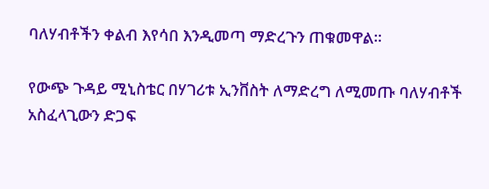ባለሃብቶችን ቀልብ እየሳበ እንዲመጣ ማድረጉን ጠቁመዋል፡፡

የውጭ ጉዳይ ሚኒስቴር በሃገሪቱ ኢንቨስት ለማድረግ ለሚመጡ ባለሃብቶች አስፈላጊውን ድጋፍ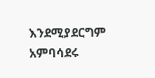እንደሚያደርግም አምባሳደሩ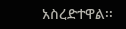አስረድተዋል፡፡